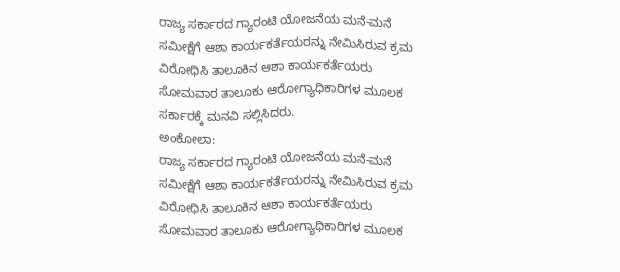ರಾಜ್ಯ ಸರ್ಕಾರದ ಗ್ಯಾರಂಟಿ ಯೋಜನೆಯ ಮನೆ-ಮನೆ ಸಮೀಕ್ಷೆಗೆ ಆಶಾ ಕಾರ್ಯಕರ್ತೆಯರನ್ನು ನೇಮಿಸಿರುವ ಕ್ರಮ ವಿರೋಧಿಸಿ ತಾಲೂಕಿನ ಆಶಾ ಕಾರ್ಯಕರ್ತೆಯರು ಸೋಮವಾರ ತಾಲೂಕು ಆರೋಗ್ಯಾಧಿಕಾರಿಗಳ ಮೂಲಕ ಸರ್ಕಾರಕ್ಕೆ ಮನವಿ ಸಲ್ಲಿಸಿದರು.
ಅಂಕೋಲಾ:
ರಾಜ್ಯ ಸರ್ಕಾರದ ಗ್ಯಾರಂಟಿ ಯೋಜನೆಯ ಮನೆ-ಮನೆ ಸಮೀಕ್ಷೆಗೆ ಆಶಾ ಕಾರ್ಯಕರ್ತೆಯರನ್ನು ನೇಮಿಸಿರುವ ಕ್ರಮ ವಿರೋಧಿಸಿ ತಾಲೂಕಿನ ಆಶಾ ಕಾರ್ಯಕರ್ತೆಯರು ಸೋಮವಾರ ತಾಲೂಕು ಆರೋಗ್ಯಾಧಿಕಾರಿಗಳ ಮೂಲಕ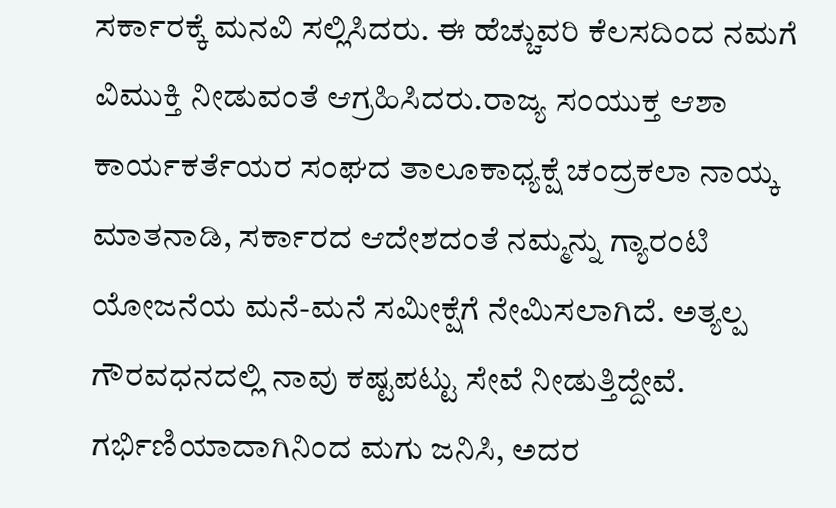ಸರ್ಕಾರಕ್ಕೆ ಮನವಿ ಸಲ್ಲಿಸಿದರು. ಈ ಹೆಚ್ಚುವರಿ ಕೆಲಸದಿಂದ ನಮಗೆ ವಿಮುಕ್ತಿ ನೀಡುವಂತೆ ಆಗ್ರಹಿಸಿದರು.ರಾಜ್ಯ ಸಂಯುಕ್ತ ಆಶಾ ಕಾರ್ಯಕರ್ತೆಯರ ಸಂಘದ ತಾಲೂಕಾಧ್ಯಕ್ಷೆ ಚಂದ್ರಕಲಾ ನಾಯ್ಕ ಮಾತನಾಡಿ, ಸರ್ಕಾರದ ಆದೇಶದಂತೆ ನಮ್ಮನ್ನು ಗ್ಯಾರಂಟಿ ಯೋಜನೆಯ ಮನೆ-ಮನೆ ಸಮೀಕ್ಷೆಗೆ ನೇಮಿಸಲಾಗಿದೆ. ಅತ್ಯಲ್ಪ ಗೌರವಧನದಲ್ಲಿ ನಾವು ಕಷ್ಟಪಟ್ಟು ಸೇವೆ ನೀಡುತ್ತಿದ್ದೇವೆ. ಗರ್ಭಿಣಿಯಾದಾಗಿನಿಂದ ಮಗು ಜನಿಸಿ, ಅದರ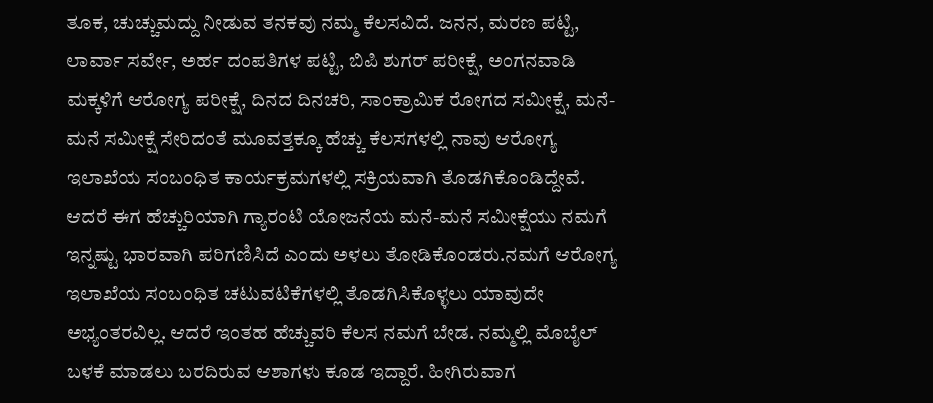ತೂಕ, ಚುಚ್ಚುಮದ್ದು ನೀಡುವ ತನಕವು ನಮ್ಮ ಕೆಲಸವಿದೆ. ಜನನ, ಮರಣ ಪಟ್ಟಿ, ಲಾರ್ವಾ ಸರ್ವೇ, ಅರ್ಹ ದಂಪತಿಗಳ ಪಟ್ಟಿ, ಬಿಪಿ ಶುಗರ್ ಪರೀಕ್ಷೆ, ಅಂಗನವಾಡಿ ಮಕ್ಕಳಿಗೆ ಆರೋಗ್ಯ ಪರೀಕ್ಷೆ, ದಿನದ ದಿನಚರಿ, ಸಾಂಕ್ರಾಮಿಕ ರೋಗದ ಸಮೀಕ್ಷೆ, ಮನೆ-ಮನೆ ಸಮೀಕ್ಷೆ ಸೇರಿದಂತೆ ಮೂವತ್ತಕ್ಕೂ ಹೆಚ್ಚು ಕೆಲಸಗಳಲ್ಲಿ ನಾವು ಆರೋಗ್ಯ ಇಲಾಖೆಯ ಸಂಬಂಧಿತ ಕಾರ್ಯಕ್ರಮಗಳಲ್ಲಿ ಸಕ್ರಿಯವಾಗಿ ತೊಡಗಿಕೊಂಡಿದ್ದೇವೆ. ಆದರೆ ಈಗ ಹೆಚ್ಚುರಿಯಾಗಿ ಗ್ಯಾರಂಟಿ ಯೋಜನೆಯ ಮನೆ-ಮನೆ ಸಮೀಕ್ಷೆಯು ನಮಗೆ ಇನ್ನಷ್ಟು ಭಾರವಾಗಿ ಪರಿಗಣಿಸಿದೆ ಎಂದು ಅಳಲು ತೋಡಿಕೊಂಡರು.ನಮಗೆ ಆರೋಗ್ಯ ಇಲಾಖೆಯ ಸಂಬಂಧಿತ ಚಟುವಟಿಕೆಗಳಲ್ಲಿ ತೊಡಗಿಸಿಕೊಳ್ಳಲು ಯಾವುದೇ ಅಭ್ಯಂತರವಿಲ್ಲ. ಆದರೆ ಇಂತಹ ಹೆಚ್ಚುವರಿ ಕೆಲಸ ನಮಗೆ ಬೇಡ. ನಮ್ಮಲ್ಲಿ ಮೊಬೈಲ್ ಬಳಕೆ ಮಾಡಲು ಬರದಿರುವ ಆಶಾಗಳು ಕೂಡ ಇದ್ದಾರೆ. ಹೀಗಿರುವಾಗ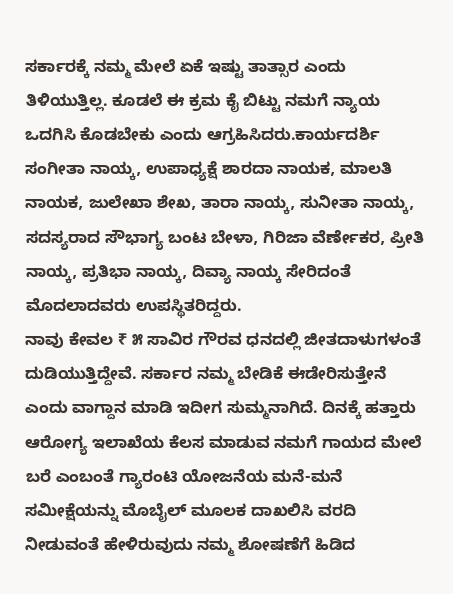ಸರ್ಕಾರಕ್ಕೆ ನಮ್ಮ ಮೇಲೆ ಏಕೆ ಇಷ್ಟು ತಾತ್ಸಾರ ಎಂದು ತಿಳಿಯುತ್ತಿಲ್ಲ. ಕೂಡಲೆ ಈ ಕ್ರಮ ಕೈ ಬಿಟ್ಟು ನಮಗೆ ನ್ಯಾಯ ಒದಗಿಸಿ ಕೊಡಬೇಕು ಎಂದು ಆಗ್ರಹಿಸಿದರು.ಕಾರ್ಯದರ್ಶಿ ಸಂಗೀತಾ ನಾಯ್ಕ, ಉಪಾಧ್ಯಕ್ಷೆ ಶಾರದಾ ನಾಯಕ, ಮಾಲತಿ ನಾಯಕ, ಜುಲೇಖಾ ಶೇಖ, ತಾರಾ ನಾಯ್ಕ, ಸುನೀತಾ ನಾಯ್ಕ, ಸದಸ್ಯರಾದ ಸೌಭಾಗ್ಯ ಬಂಟ ಬೇಳಾ, ಗಿರಿಜಾ ವೆರ್ಣೇಕರ, ಪ್ರೀತಿ ನಾಯ್ಕ, ಪ್ರತಿಭಾ ನಾಯ್ಕ, ದಿವ್ಯಾ ನಾಯ್ಕ ಸೇರಿದಂತೆ ಮೊದಲಾದವರು ಉಪಸ್ಥಿತರಿದ್ದರು.
ನಾವು ಕೇವಲ ₹ ೫ ಸಾವಿರ ಗೌರವ ಧನದಲ್ಲಿ ಜೀತದಾಳುಗಳಂತೆ ದುಡಿಯುತ್ತಿದ್ದೇವೆ. ಸರ್ಕಾರ ನಮ್ಮ ಬೇಡಿಕೆ ಈಡೇರಿಸುತ್ತೇನೆ ಎಂದು ವಾಗ್ದಾನ ಮಾಡಿ ಇದೀಗ ಸುಮ್ಮನಾಗಿದೆ. ದಿನಕ್ಕೆ ಹತ್ತಾರು ಆರೋಗ್ಯ ಇಲಾಖೆಯ ಕೆಲಸ ಮಾಡುವ ನಮಗೆ ಗಾಯದ ಮೇಲೆ ಬರೆ ಎಂಬಂತೆ ಗ್ಯಾರಂಟಿ ಯೋಜನೆಯ ಮನೆ-ಮನೆ ಸಮೀಕ್ಷೆಯನ್ನು ಮೊಬೈಲ್ ಮೂಲಕ ದಾಖಲಿಸಿ ವರದಿ ನೀಡುವಂತೆ ಹೇಳಿರುವುದು ನಮ್ಮ ಶೋಷಣೆಗೆ ಹಿಡಿದ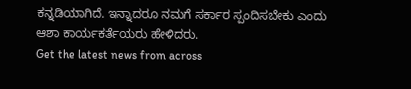ಕನ್ನಡಿಯಾಗಿದೆ. ಇನ್ನಾದರೂ ನಮಗೆ ಸರ್ಕಾರ ಸ್ಪಂದಿಸಬೇಕು ಎಂದು ಆಶಾ ಕಾರ್ಯಕರ್ತೆಯರು ಹೇಳಿದರು.
Get the latest news from across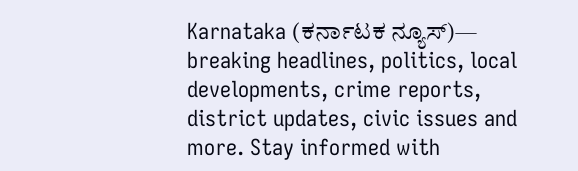Karnataka (ಕರ್ನಾಟಕ ನ್ಯೂಸ್)— breaking headlines, politics, local developments, crime reports, district updates, civic issues and more. Stay informed with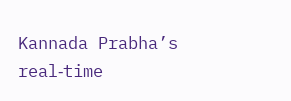Kannada Prabha’s real‑time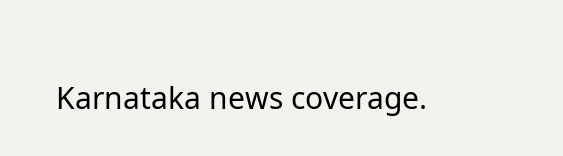Karnataka news coverage.